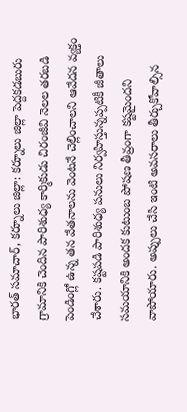భారత్ సమాచార్, కర్నూలు జిల్లా: కర్నూలు జిల్లా పెద్దకడబురు గ్రామానికి చెందిన పారిశుధ్య కార్మికుడు చిరంజీవి నెలల తరబడి పెండింగ్లో ఉన్న తన వేతనాలను వెంటనే చెల్లించాలని ఆవేదన వ్యక్తం చేశారు. కష్టపడి పారిశుధ్య పనులు నిర్వహిస్తున్నప్పటికీ జీతాలు సమయానికి అందక కుటుంబ పోషణ తీవ్రంగా కష్టమైందని వాపోయారు. అప్పులు చేసి ఇంటి అవసరాలు తీర్చుకోవాల్సిన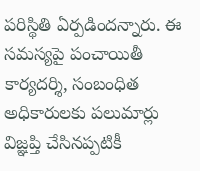పరిస్థితి ఏర్పడిందన్నారు. ఈ సమస్యపై పంచాయితీ కార్యదర్శి, సంబంధిత అధికారులకు పలుమార్లు విజ్ఞప్తి చేసినప్పటికీ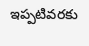ఇప్పటివరకు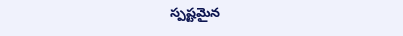స్పష్టమైన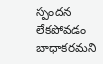స్పందన లేకపోవడం బాధాకరమని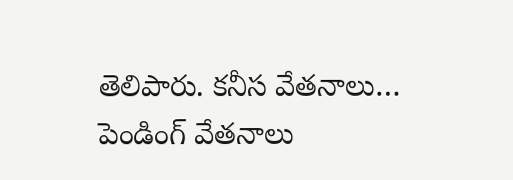తెలిపారు. కనీస వేతనాలు…
పెండింగ్ వేతనాలు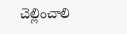చెల్లించాలి